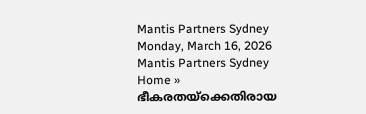Mantis Partners Sydney
Monday, March 16, 2026
Mantis Partners Sydney
Home » ഭീകരതയ്‌ക്കെതിരായ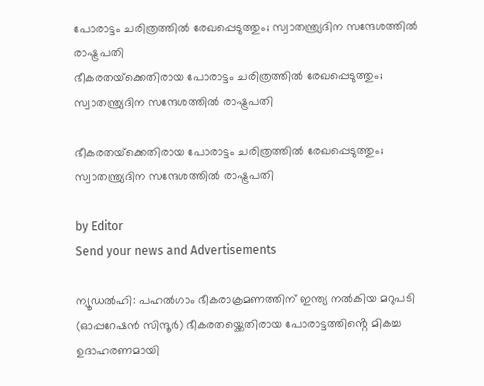പോരാട്ടം ചരിത്രത്തില്‍ രേഖപ്പെടുത്തും; സ്വാതന്ത്ര്യദിന സന്ദേശത്തിൽ രാഷ്ട്രപതി
ഭീകരതയ്‌ക്കെതിരായ പോരാട്ടം ചരിത്രത്തില്‍ രേഖപ്പെടുത്തും; സ്വാതന്ത്ര്യദിന സന്ദേശത്തിൽ രാഷ്ട്രപതി

ഭീകരതയ്‌ക്കെതിരായ പോരാട്ടം ചരിത്രത്തില്‍ രേഖപ്പെടുത്തും; സ്വാതന്ത്ര്യദിന സന്ദേശത്തിൽ രാഷ്ട്രപതി

by Editor
Send your news and Advertisements

ന്യൂഡൽഹി: പഹൽഗാം ഭീകരാക്രമണത്തിന് ഇന്ത്യ നൽകിയ മറുപടി (ഓപ്പറേഷൻ സിന്ദൂർ) ഭീകരതയ്ക്കെതിരായ പോരാട്ടത്തിൻ്റെ മികച്ച ഉദാഹരണമായി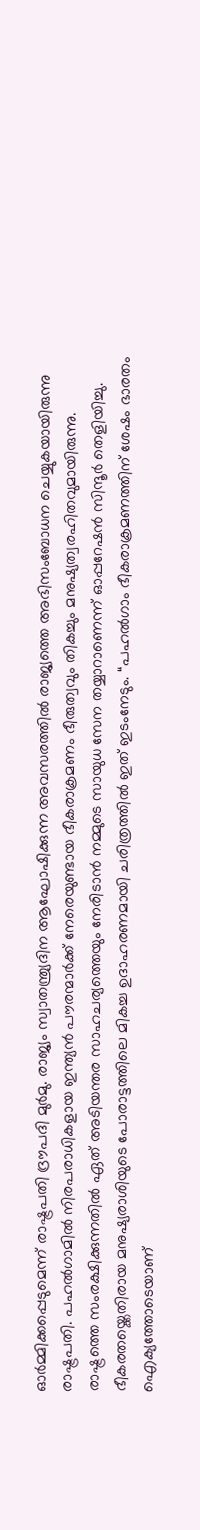ഓർമ്മിക്കപ്പെടുമെന്ന് രാഷ്ട്രപതി ദ്രൗപദി മുർമു. രാജ്യം സ്വാതന്ത്ര്യദിന ആഘോഷിക്കുന്ന അവസരത്തിൽ രാജ്യത്തെ അഭിസംബോധന ചെയ്യുകയായിരുന്നു രാഷ്ട്രപതി. പഹൽഗാമിൽ നിരപരാധികളായ ഇന്ത്യൻ പൗരന്മാർക്ക് നേരെയുണ്ടായ ഭീകരാക്രമണം ഭീരുത്വവും തികച്ചും മനുഷ്യത്വരഹിതവുമായിരുന്നു. രാഷ്ട്രത്തെ സംരക്ഷിക്കുന്നതിൽ ഏത് അടിയന്തര സാഹചര്യത്തെയും നേരിടാൻ നമ്മുടെ സായുധ സേന തയ്യാറാണെന്ന് ഓപ്പറേഷൻ സിന്ദൂർ തെളിയിച്ചു. ഭീകരതയ്ക്കെതിരായ മനുഷ്യരാശിയുടെ പോരാട്ടത്തിലെ മികച്ച ഉദാഹരണമായി ചരിത്രത്തിൽ ഇത് ഇടംനേടും. “പഹൽഗാം ഭീകരാക്രമണത്തിന് ശേഷം ഭാരതം ഐക്യത്തോടെയാണ്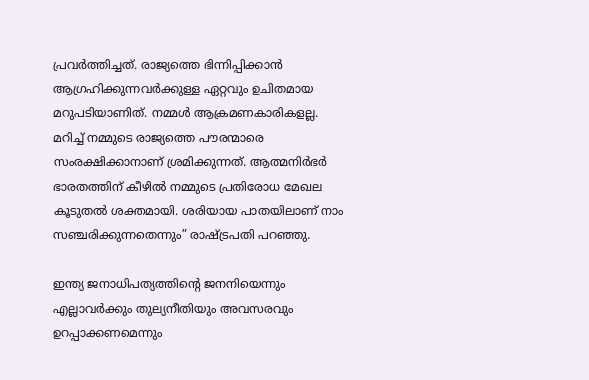പ്രവർത്തിച്ചത്. രാജ്യത്തെ ഭിന്നിപ്പിക്കാൻ ആഗ്രഹിക്കുന്നവർക്കുള്ള ഏറ്റവും ഉചിതമായ മറുപടിയാണിത്. നമ്മൾ ആക്രമണകാരികളല്ല. മറിച്ച് നമ്മുടെ രാജ്യത്തെ പൗരന്മാരെ സംരക്ഷിക്കാനാണ് ശ്രമിക്കുന്നത്. ആത്മനിർഭർ ഭാരതത്തിന് കീഴിൽ നമ്മുടെ പ്രതിരോധ മേഖല കൂടുതൽ ശക്തമായി. ശരിയായ പാതയിലാണ് നാം സഞ്ചരിക്കുന്നതെന്നും” രാഷ്ട്രപതി പറഞ്ഞു.

ഇന്ത്യ ജനാധിപത്യത്തിന്റെ ജനനിയെന്നും എല്ലാവർക്കും തുല്യനീതിയും അവസരവും ഉറപ്പാക്കണമെന്നും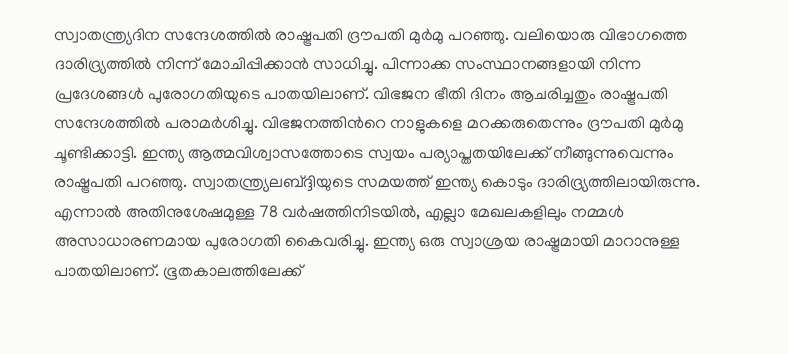സ്വാതന്ത്ര്യദിന സന്ദേശത്തിൽ രാഷ്ട്രപതി ദ്രൗപതി മുർമു പറഞ്ഞു. വലിയൊരു വിഭാഗത്തെ ദാരിദ്ര്യത്തിൽ നിന്ന് മോചിപ്പിക്കാൻ സാധിച്ചു. പിന്നാക്ക സംസ്ഥാനങ്ങളായി നിന്ന പ്രദേശങ്ങള്‍ പുരോഗതിയുടെ പാതയിലാണ്. വിഭജന ഭീതി ദിനം ആചരിച്ചതും രാഷ്ട്രപതി സന്ദേശത്തിൽ പരാമര്‍ശിച്ചു. വിഭജനത്തിന്‍റെ നാളുകളെ മറക്കരുതെന്നും ദ്രൗപതി മുര്‍മു ചൂണ്ടിക്കാട്ടി. ഇന്ത്യ ആത്മവിശ്വാസത്തോടെ സ്വയം പര്യാപ്തതയിലേക്ക് നീങ്ങുന്നുവെന്നും രാഷ്ട്രപതി പറഞ്ഞു. സ്വാതന്ത്ര്യലബ്ദ്ദിയുടെ സമയത്ത് ഇന്ത്യ കൊടും ദാരിദ്ര്യത്തിലായിരുന്നു. എന്നാൽ അതിനുശേഷമുള്ള 78 വർഷത്തിനിടയിൽ, എല്ലാ മേഖലകളിലും നമ്മൾ അസാധാരണമായ പുരോഗതി കൈവരിച്ചു. ഇന്ത്യ ഒരു സ്വാശ്രയ രാഷ്ട്രമായി മാറാനുള്ള പാതയിലാണ്. ഭൂതകാലത്തിലേക്ക്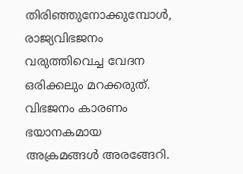തിരിഞ്ഞുനോക്കുമ്പോൾ, രാജ്യവിഭജനം വരുത്തിവെച്ച വേദന ഒരിക്കലും മറക്കരുത്. വിഭജനം കാരണം ഭയാനകമായ അക്രമങ്ങൾ അരങ്ങേറി.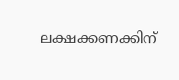ലക്ഷക്കണക്കിന്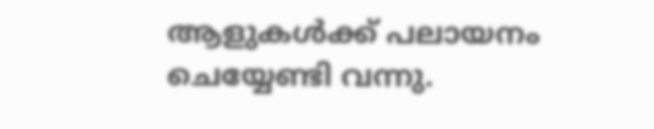ആളുകൾക്ക് പലായനം ചെയ്യേണ്ടി വന്നു.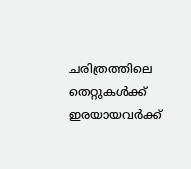ചരിത്രത്തിലെ തെറ്റുകൾക്ക് ഇരയായവർക്ക്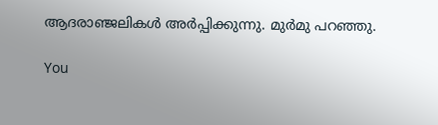ആദരാഞ്ജലികൾ അർപ്പിക്കുന്നു. മുർമു പറഞ്ഞു.

You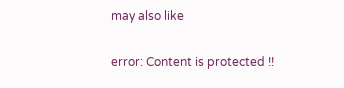may also like

error: Content is protected !!